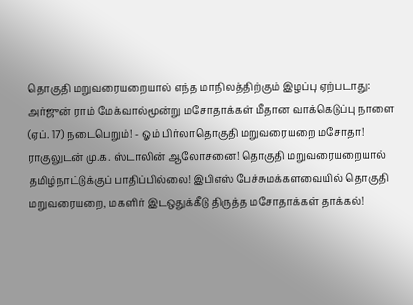தொகுதி மறுவரையறையால் எந்த மாநிலத்திற்கும் இழப்பு ஏற்படாது: அர்ஜுன் ராம் மேக்வால்மூன்று மசோதாக்கள் மீதான வாக்கெடுப்பு நாளை (ஏப். 17) நடைபெறும்! - ஓம் பிர்லாதொகுதி மறுவரையறை மசோதா! ராகுலுடன் மு.க. ஸ்டாலின் ஆலோசனை! தொகுதி மறுவரையறையால் தமிழ்நாட்டுக்குப் பாதிப்பில்லை! இபிஎஸ் பேச்சுமக்களவையில் தொகுதி மறுவரையறை, மகளிர் இடஒதுக்கீடு திருத்த மசோதாக்கள் தாக்கல்!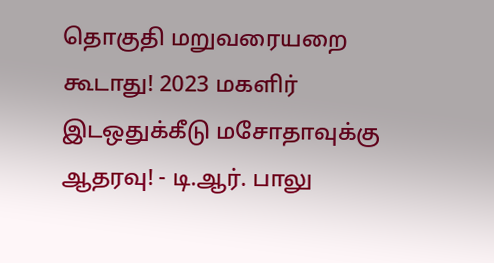தொகுதி மறுவரையறை கூடாது! 2023 மகளிர் இடஒதுக்கீடு மசோதாவுக்கு ஆதரவு! - டி.ஆர். பாலு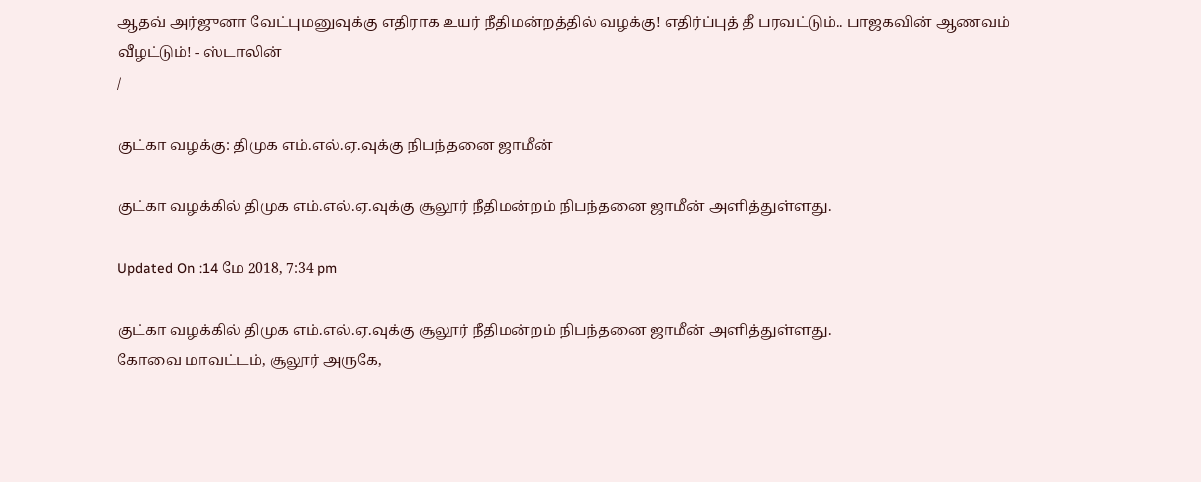ஆதவ் அர்ஜுனா வேட்புமனுவுக்கு எதிராக உயர் நீதிமன்றத்தில் வழக்கு! எதிர்ப்புத் தீ பரவட்டும்.. பாஜகவின் ஆணவம் வீழட்டும்! - ஸ்டாலின்
/

குட்கா வழக்கு: திமுக எம்.எல்.ஏ.வுக்கு நிபந்தனை ஜாமீன்

குட்கா வழக்கில் திமுக எம்.எல்.ஏ.வுக்கு சூலூர் நீதிமன்றம் நிபந்தனை ஜாமீன் அளித்துள்ளது.

Updated On :14 மே 2018, 7:34 pm

குட்கா வழக்கில் திமுக எம்.எல்.ஏ.வுக்கு சூலூர் நீதிமன்றம் நிபந்தனை ஜாமீன் அளித்துள்ளது.
கோவை மாவட்டம், சூலூர் அருகே,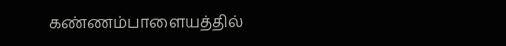கண்ணம்பாளையத்தில்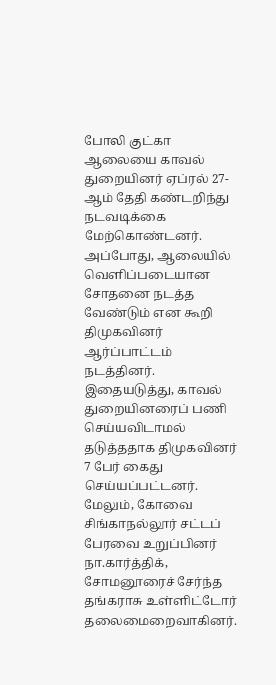போலி குட்கா ஆலையை காவல் துறையினர் ஏப்ரல் 27-ஆம் தேதி கண்டறிந்து நடவடிக்கை மேற்கொண்டனர்.
அப்போது, ஆலையில் வெளிப்படையான சோதனை நடத்த வேண்டும் என கூறி திமுகவினர் ஆர்ப்பாட்டம் நடத்தினர். இதையடுத்து, காவல் துறையினரைப் பணி செய்யவிடாமல் தடுத்ததாக திமுகவினர் 7 பேர் கைது செய்யப்பட்டனர்.
மேலும், கோவை சிங்காநல்லூர் சட்டப் பேரவை உறுப்பினர் நா.கார்த்திக், சோமனூரைச் சேர்ந்த தங்கராசு உள்ளிட்டோர் தலைமைறைவாகினர்.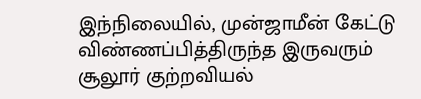இந்நிலையில், முன்ஜாமீன் கேட்டு விண்ணப்பித்திருந்த இருவரும் சூலூர் குற்றவியல்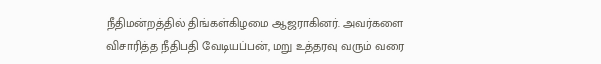நீதிமன்றத்தில் திங்கள்கிழமை ஆஜராகினர். அவர்களை விசாரித்த நீதிபதி வேடியப்பன், மறு உத்தரவு வரும் வரை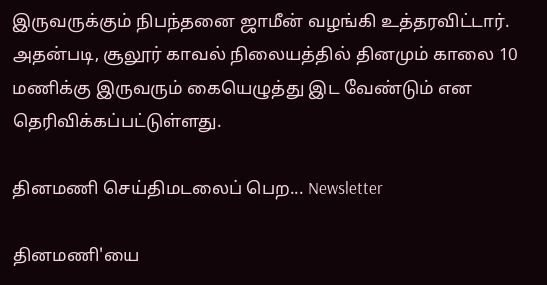இருவருக்கும் நிபந்தனை ஜாமீன் வழங்கி உத்தரவிட்டார்.
அதன்படி, சூலூர் காவல் நிலையத்தில் தினமும் காலை 10 மணிக்கு இருவரும் கையெழுத்து இட வேண்டும் என தெரிவிக்கப்பட்டுள்ளது.

தினமணி செய்திமடலைப் பெற... Newsletter

தினமணி'யை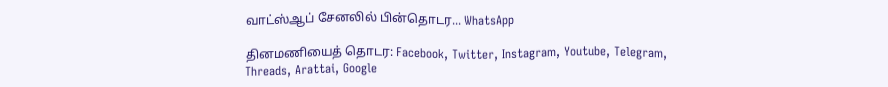வாட்ஸ்ஆப் சேனலில் பின்தொடர... WhatsApp

தினமணியைத் தொடர: Facebook, Twitter, Instagram, Youtube, Telegram, Threads, Arattai, Google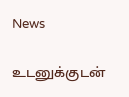News

உடனுக்குடன்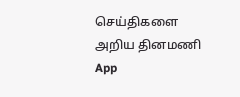செய்திகளை அறிய தினமணி App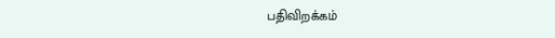பதிவிறக்கம்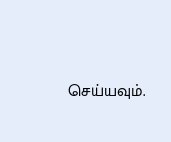செய்யவும்.